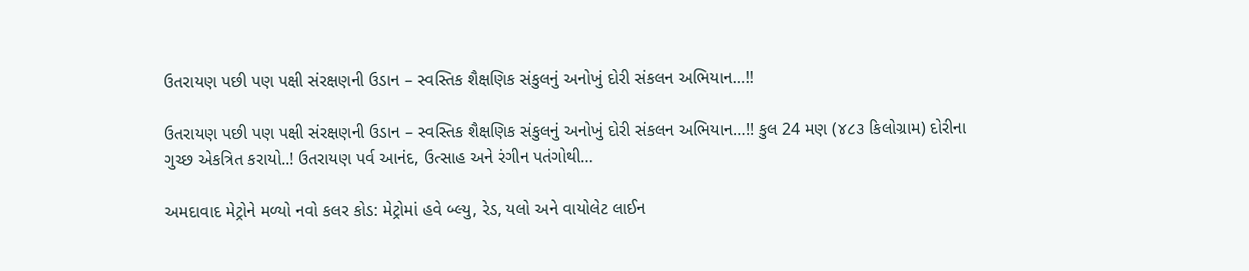ઉતરાયણ પછી પણ પક્ષી સંરક્ષણની ઉડાન – સ્વસ્તિક શૈક્ષણિક સંકુલનું અનોખું દોરી સંકલન અભિયાન…!!

ઉતરાયણ પછી પણ પક્ષી સંરક્ષણની ઉડાન – સ્વસ્તિક શૈક્ષણિક સંકુલનું અનોખું દોરી સંકલન અભિયાન…!! કુલ 24 મણ (૪૮૩ કિલોગ્રામ) દોરીના ગુચ્છ એકત્રિત કરાયો..! ઉતરાયણ પર્વ આનંદ, ઉત્સાહ અને રંગીન પતંગોથી…

અમદાવાદ મેટ્રોને મળ્યો નવો કલર કોડ: મેટ્રોમાં હવે બ્લ્યુ, રેડ, યલો અને વાયોલેટ લાઈન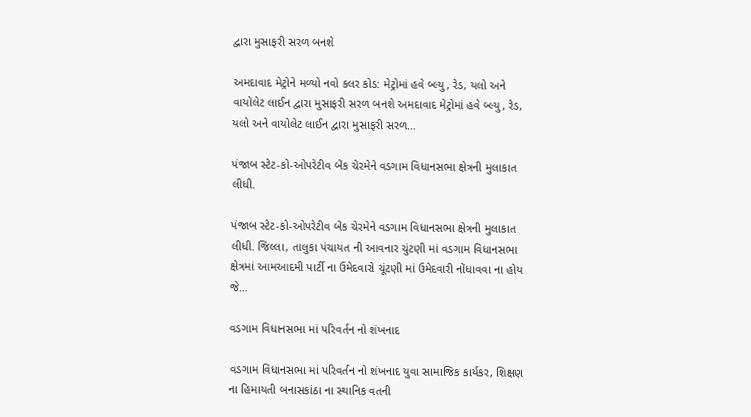દ્વારા મુસાફરી સરળ બનશે

અમદાવાદ મેટ્રોને મળ્યો નવો કલર કોડ: મેટ્રોમાં હવે બ્લ્યુ, રેડ, યલો અને વાયોલેટ લાઈન દ્વારા મુસાફરી સરળ બનશે અમદાવાદ મેટ્રોમાં હવે બ્લ્યુ, રેડ, યલો અને વાયોલેટ લાઈન દ્વારા મુસાફરી સરળ…

પંજાબ સ્ટેટ-કો-ઓપરેટીવ બેંક ચેરમેને વડગામ વિધાનસભા ક્ષેત્રની મુલાકાત લીધી.

પંજાબ સ્ટેટ-કો-ઓપરેટીવ બેંક ચેરમેને વડગામ વિધાનસભા ક્ષેત્રની મુલાકાત લીધી. જિલ્લા, તાલુકા પંચાયત ની આવનાર ચુંટણી માં વડગામ વિધાનસભા ક્ષેત્રમાં આમઆદમી પાર્ટી ના ઉમેદવારો ચૂંટણી માં ઉમેદવારી નોંધાવવા ના હોય જે…

વડગામ વિધાનસભા માં પરિવર્તન નો શંખનાદ

વડગામ વિધાનસભા માં પરિવર્તન નો શંખનાદ યુવા સામાજિક કાર્યકર, શિક્ષણ ના હિમાયતી બનાસકાંઠા ના સ્થાનિક વતની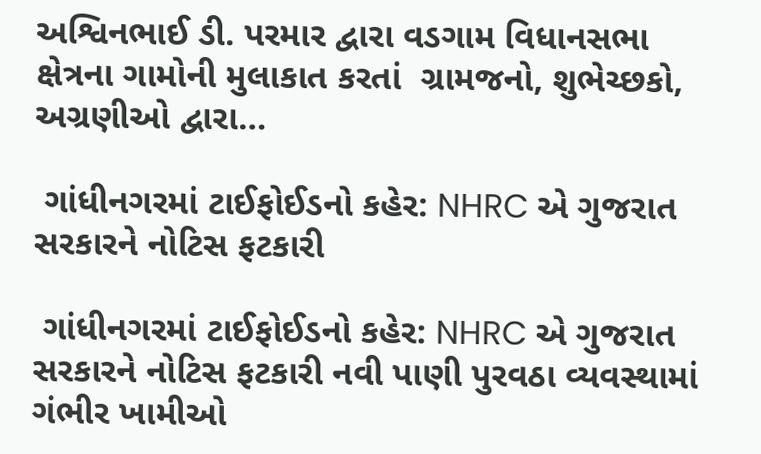અશ્વિનભાઈ ડી. પરમાર દ્વારા વડગામ વિધાનસભા ક્ષેત્રના ગામોની મુલાકાત કરતાં  ગ્રામજનો, શુભેચ્છકો, અગ્રણીઓ દ્વારા…

 ગાંધીનગરમાં ટાઈફોઈડનો કહેર: NHRC એ ગુજરાત સરકારને નોટિસ ફટકારી

 ગાંધીનગરમાં ટાઈફોઈડનો કહેર: NHRC એ ગુજરાત સરકારને નોટિસ ફટકારી નવી પાણી પુરવઠા વ્યવસ્થામાં ગંભીર ખામીઓ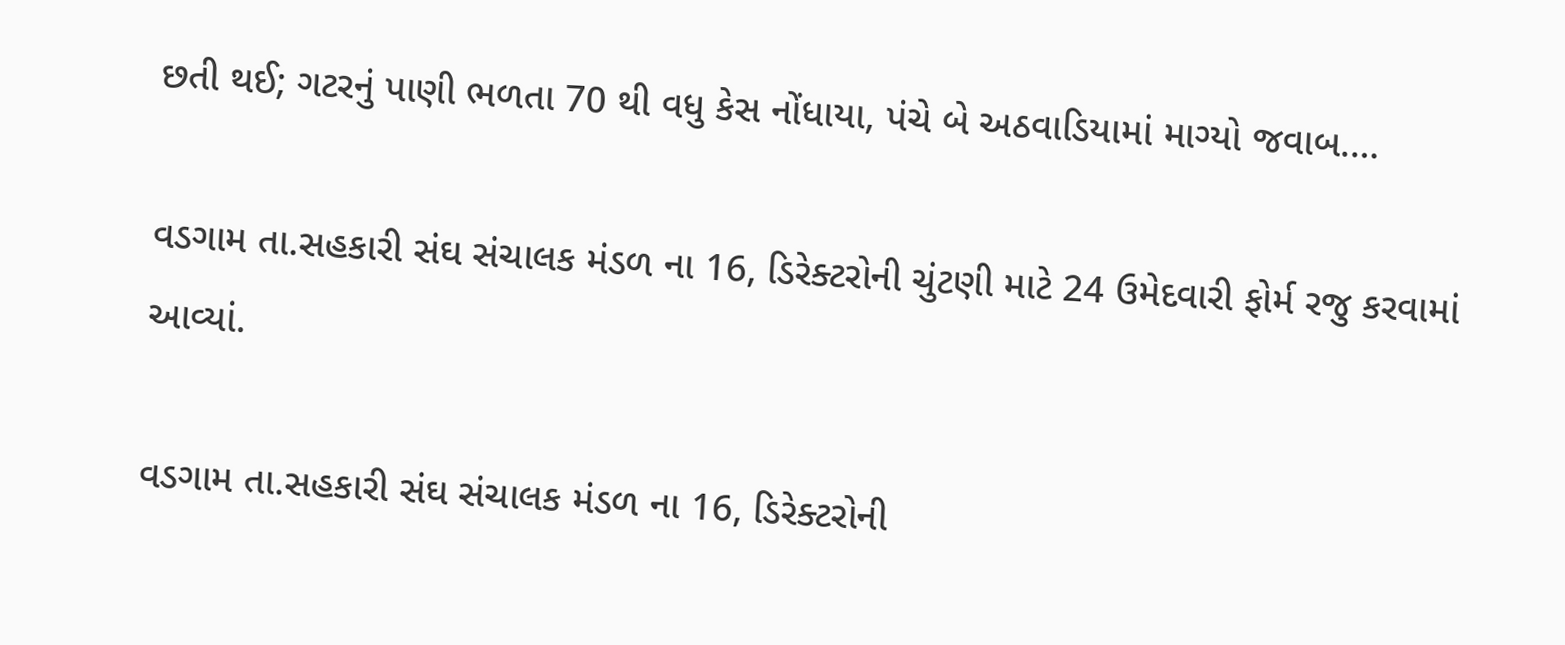છતી થઈ; ગટરનું પાણી ભળતા 70 થી વધુ કેસ નોંધાયા, પંચે બે અઠવાડિયામાં માગ્યો જવાબ.…

વડગામ તા.સહકારી સંઘ સંચાલક મંડળ ના 16, ડિરેક્ટરોની ચુંટણી માટે 24 ઉમેદવારી ફોર્મ રજુ કરવામાં આવ્યાં.

વડગામ તા.સહકારી સંઘ સંચાલક મંડળ ના 16, ડિરેક્ટરોની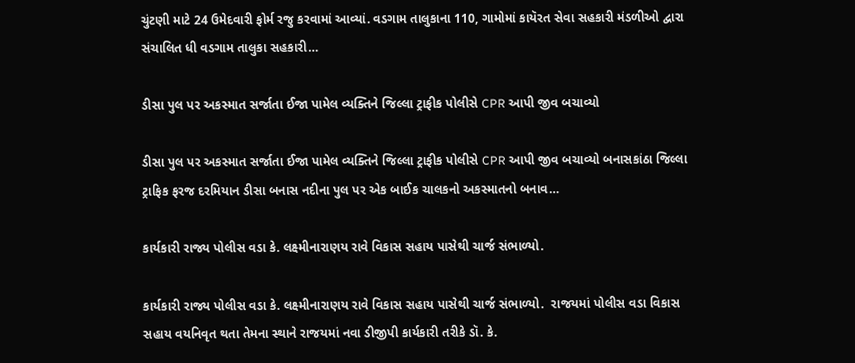ચુંટણી માટે 24 ઉમેદવારી ફોર્મ રજુ કરવામાં આવ્યાં. વડગામ તાલુકાના 110, ગામોમાં કાયૅરત સેવા સહકારી મંડળીઓ દ્વારા સંચાલિત ધી વડગામ તાલુકા સહકારી…

ડીસા પુલ પર અકસ્માત સર્જાતા ઈજા પામેલ વ્યક્તિને જિલ્લા ટ્રાફીક પોલીસે CPR આપી જીવ બચાવ્યો

ડીસા પુલ પર અકસ્માત સર્જાતા ઈજા પામેલ વ્યક્તિને જિલ્લા ટ્રાફીક પોલીસે CPR આપી જીવ બચાવ્યો બનાસકાંઠા જિલ્લા ટ્રાફિક ફરજ દરમિયાન ડીસા બનાસ નદીના પુલ પર એક બાઈક ચાલકનો અકસ્માતનો બનાવ…

કાર્યકારી રાજ્ય પોલીસ વડા કે. લક્ષ્મીનારાણય રાવે વિકાસ સહાય પાસેથી ચાર્જ સંભાળ્યો.

કાર્યકારી રાજ્ય પોલીસ વડા કે. લક્ષ્મીનારાણય રાવે વિકાસ સહાય પાસેથી ચાર્જ સંભાળ્યો.  રાજયમાં પોલીસ વડા વિકાસ સહાય વયનિવૃત થતા તેમના સ્થાને રાજયમાં નવા ડીજીપી કાર્યકારી તરીકે ડૉ. કે.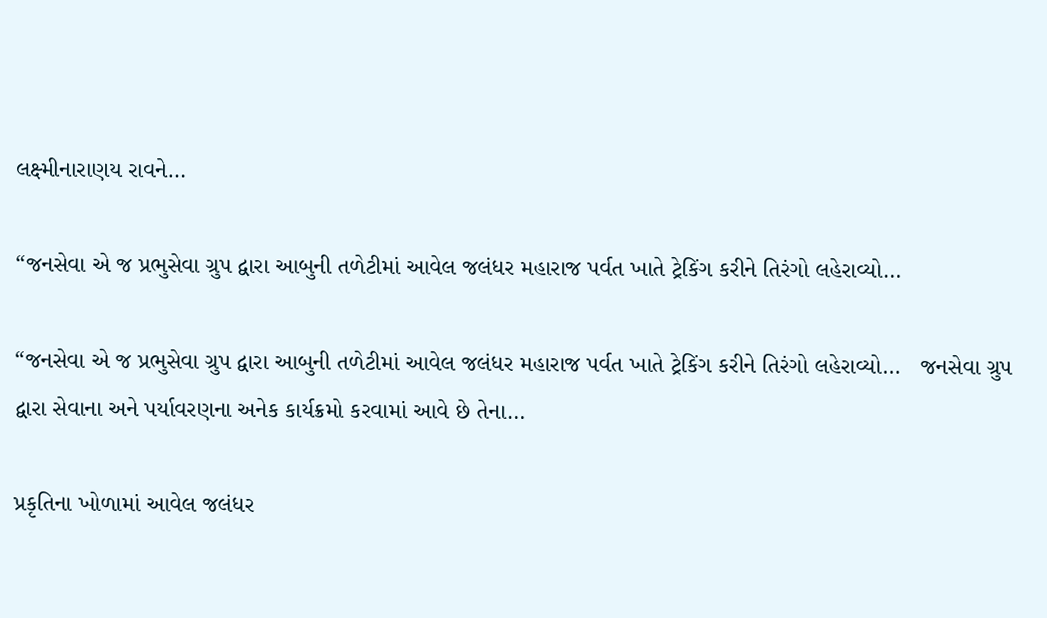લક્ષ્મીનારાણય રાવને…

“જનસેવા એ જ પ્રભુસેવા ગ્રુપ દ્વારા આબુની તળેટીમાં આવેલ જલંધર મહારાજ પર્વત ખાતે ટ્રેકિંગ કરીને તિરંગો લહેરાવ્યો…

“જનસેવા એ જ પ્રભુસેવા ગ્રુપ દ્વારા આબુની તળેટીમાં આવેલ જલંધર મહારાજ પર્વત ખાતે ટ્રેકિંગ કરીને તિરંગો લહેરાવ્યો…   જનસેવા ગ્રુપ દ્વારા સેવાના અને પર્યાવરણના અનેક કાર્યક્રમો કરવામાં આવે છે તેના…

પ્રકૃતિના ખોળામાં આવેલ જલંધર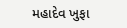મહાદેવ ખુફા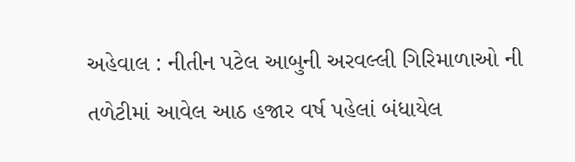અહેવાલ : નીતીન પટેલ આબુની અરવલ્લી ગિરિમાળાઓ ની તળેટીમાં આવેલ આઠ હજાર વર્ષ પહેલાં બંધાયેલ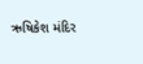ઋષિકેશ મંદિર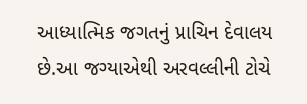આધ્યાત્મિક જગતનું પ્રાચિન દેવાલય છે.આ જગ્યાએથી અરવલ્લીની ટોચે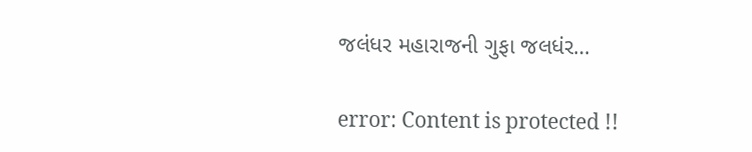જલંધર મહારાજની ગુફા જલધંર…

error: Content is protected !!